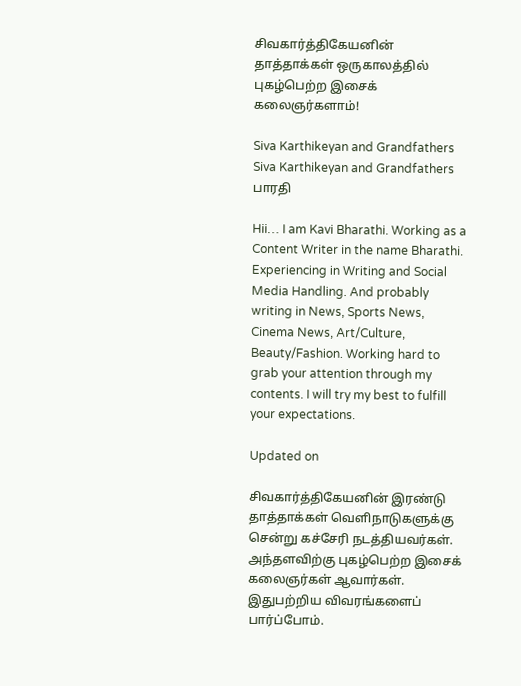சிவகார்த்திகேயனின் தாத்தாக்கள் ஒருகாலத்தில் புகழ்பெற்ற இசைக் கலைஞர்களாம்!

Siva Karthikeyan and Grandfathers
Siva Karthikeyan and Grandfathers
பாரதி

Hii… I am Kavi Bharathi. Working as a Content Writer in the name Bharathi. Experiencing in Writing and Social Media Handling. And probably writing in News, Sports News, Cinema News, Art/Culture, Beauty/Fashion. Working hard to grab your attention through my contents. I will try my best to fulfill your expectations.

Updated on

சிவகார்த்திகேயனின் இரண்டு தாத்தாக்கள் வெளிநாடுகளுக்கு சென்று கச்சேரி நடத்தியவர்கள். அந்தளவிற்கு புகழ்பெற்ற இசைக் கலைஞர்கள் ஆவார்கள். இதுபற்றிய விவரங்களைப் பார்ப்போம்.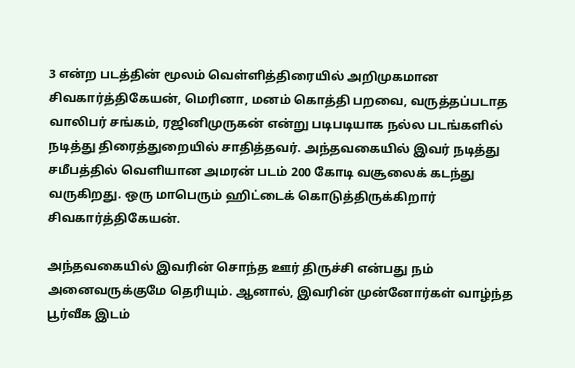3 என்ற படத்தின் மூலம் வெள்ளித்திரையில் அறிமுகமான சிவகார்த்திகேயன், மெரினா, மனம் கொத்தி பறவை, வருத்தப்படாத வாலிபர் சங்கம், ரஜினிமுருகன் என்று படிபடியாக நல்ல படங்களில் நடித்து திரைத்துறையில் சாதித்தவர். அந்தவகையில் இவர் நடித்து சமீபத்தில் வெளியான அமரன் படம் 200 கோடி வசூலைக் கடந்து வருகிறது. ஒரு மாபெரும் ஹிட்டைக் கொடுத்திருக்கிறார் சிவகார்த்திகேயன்.

அந்தவகையில் இவரின் சொந்த ஊர் திருச்சி என்பது நம் அனைவருக்குமே தெரியும். ஆனால், இவரின் முன்னோர்கள் வாழ்ந்த பூர்வீக இடம்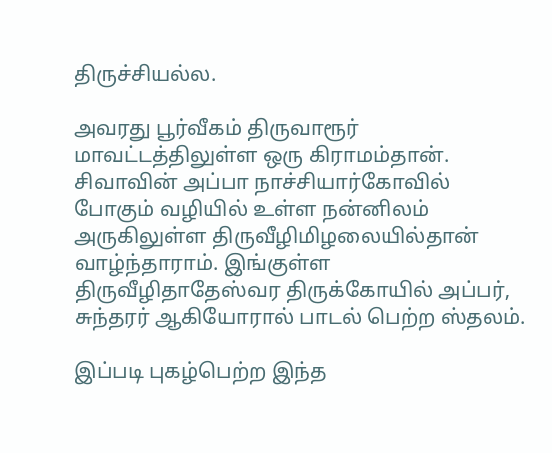திருச்சியல்ல.

அவரது பூர்வீகம் திருவாரூர் மாவட்டத்திலுள்ள ஒரு கிராமம்தான். சிவாவின் அப்பா நாச்சியார்கோவில் போகும் வழியில் உள்ள நன்னிலம் அருகிலுள்ள திருவீழிமிழலையில்தான் வாழ்ந்தாராம். இங்குள்ள திருவீழிதாதேஸ்வர திருக்கோயில் அப்பர், சுந்தரர் ஆகியோரால் பாடல் பெற்ற ஸ்தலம்.

இப்படி புகழ்பெற்ற இந்த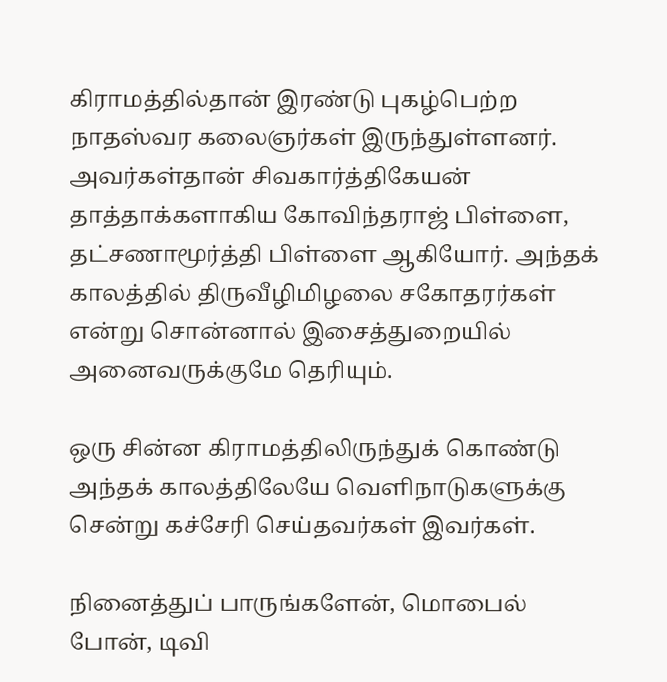கிராமத்தில்தான் இரண்டு புகழ்பெற்ற நாதஸ்வர கலைஞர்கள் இருந்துள்ளனர். அவர்கள்தான் சிவகார்த்திகேயன் தாத்தாக்களாகிய கோவிந்தராஜ் பிள்ளை, தட்சணாமூர்த்தி பிள்ளை ஆகியோர். அந்தக் காலத்தில் திருவீழிமிழலை சகோதரர்கள் என்று சொன்னால் இசைத்துறையில் அனைவருக்குமே தெரியும்.

ஒரு சின்ன கிராமத்திலிருந்துக் கொண்டு அந்தக் காலத்திலேயே வெளிநாடுகளுக்கு சென்று கச்சேரி செய்தவர்கள் இவர்கள்.

நினைத்துப் பாருங்களேன், மொபைல் போன், டிவி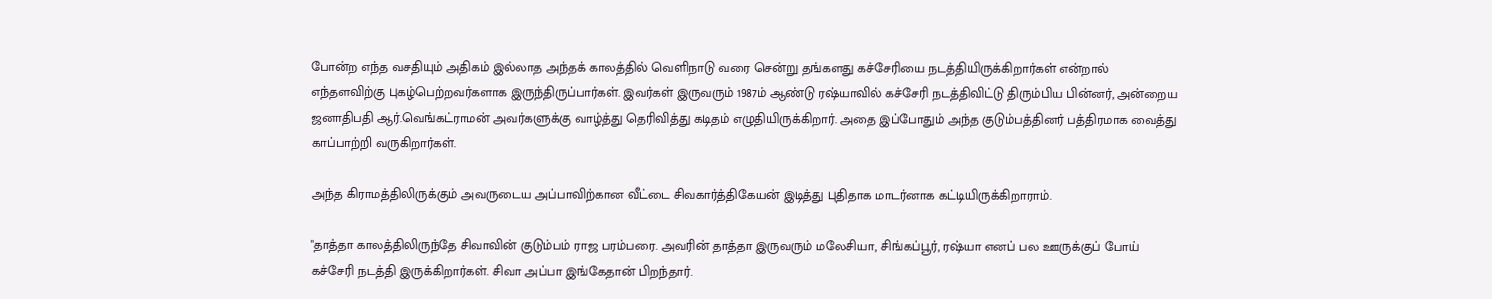போன்ற எந்த வசதியும் அதிகம் இல்லாத அந்தக் காலத்தில் வெளிநாடு வரை சென்று தங்களது கச்சேரியை நடத்தியிருக்கிறார்கள் என்றால் எந்தளவிற்கு புகழ்பெற்றவர்களாக இருந்திருப்பார்கள். இவர்கள் இருவரும் 1987ம் ஆண்டு ரஷ்யாவில் கச்சேரி நடத்திவிட்டு திரும்பிய பின்னர், அன்றைய ஜனாதிபதி ஆர்.வெங்கட்ராமன் அவர்களுக்கு வாழ்த்து தெரிவித்து கடிதம் எழுதியிருக்கிறார். அதை இப்போதும் அந்த குடும்பத்தினர் பத்திரமாக வைத்து காப்பாற்றி வருகிறார்கள்.

அந்த கிராமத்திலிருக்கும் அவருடைய அப்பாவிற்கான வீட்டை சிவகார்த்திகேயன் இடித்து புதிதாக மாடர்னாக கட்டியிருக்கிறாராம்.

"தாத்தா காலத்திலிருந்தே சிவாவின் குடும்பம் ராஜ பரம்பரை. அவரின் தாத்தா இருவரும் மலேசியா, சிங்கப்பூர், ரஷ்யா எனப் பல ஊருக்குப் போய் கச்சேரி நடத்தி இருக்கிறார்கள். சிவா அப்பா இங்கேதான் பிறந்தார்.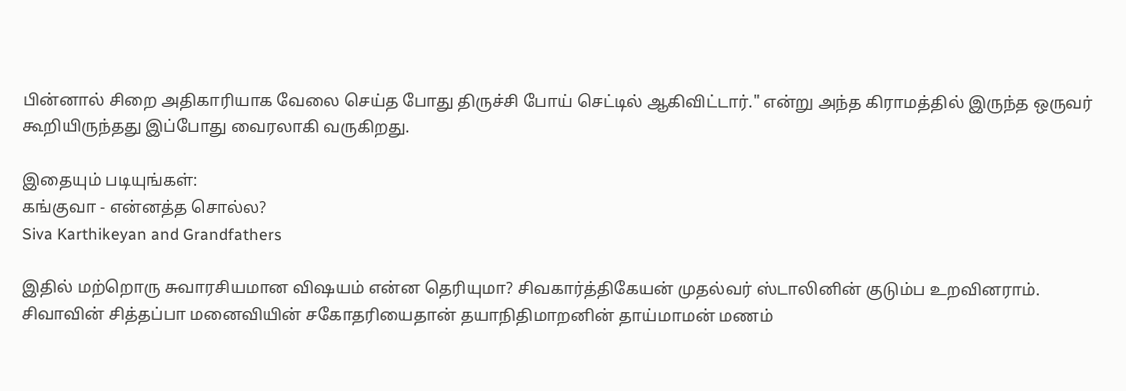பின்னால் சிறை அதிகாரியாக வேலை செய்த போது திருச்சி போய் செட்டில் ஆகிவிட்டார்." என்று அந்த கிராமத்தில் இருந்த ஒருவர் கூறியிருந்தது இப்போது வைரலாகி வருகிறது.

இதையும் படியுங்கள்:
கங்குவா - என்னத்த சொல்ல?
Siva Karthikeyan and Grandfathers

இதில் மற்றொரு சுவாரசியமான விஷயம் என்ன தெரியுமா? சிவகார்த்திகேயன் முதல்வர் ஸ்டாலினின் குடும்ப உறவினராம். சிவாவின் சித்தப்பா மனைவியின் சகோதரியைதான் தயாநிதிமாறனின் தாய்மாமன் மணம்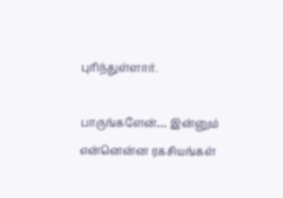புரிந்துள்ளார்.

பாருங்களேன்… இன்னும் என்னென்ன ரகசியங்கள்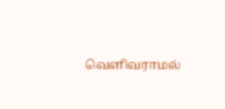வெளிவராமல்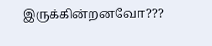இருக்கின்றனவோ???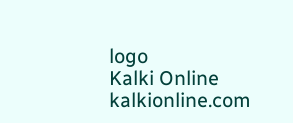logo
Kalki Online
kalkionline.com